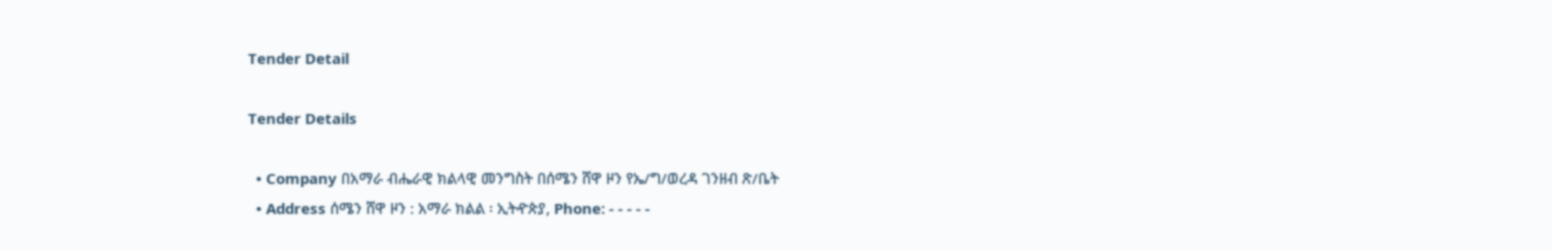Tender Detail

Tender Details

  • Company በአማራ ብሔራዊ ክልላዊ መንግስት በሰሜን ሸዋ ዞን የኤ/ግ/ወረዳ ገንዘብ ጽ/ቤት
  • Address ሰሜን ሸዋ ዞን : አማራ ክልል ፡ ኢትዯጵያ, Phone: - - - - -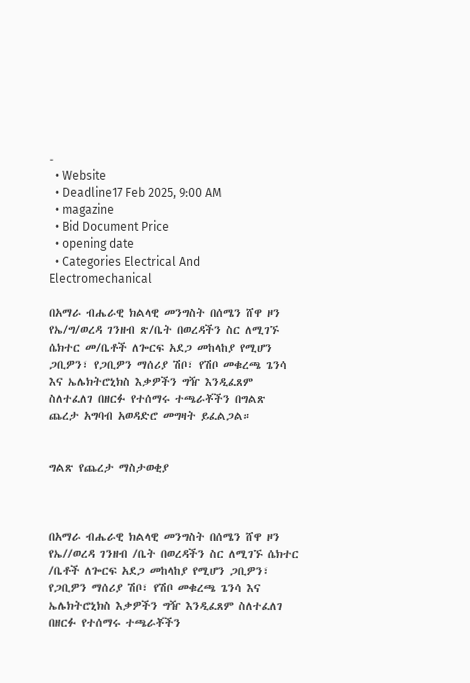-
  • Website
  • Deadline17 Feb 2025, 9:00 AM
  • magazine
  • Bid Document Price
  • opening date
  • Categories Electrical And Electromechanical

በአማራ ብሔራዊ ክልላዊ መንግስት በሰሜን ሸዋ ዞን የኤ/ግ/ወረዳ ገንዘብ ጽ/ቤት በወረዳችን ስር ለሚገኙ ሴክተር መ/ቤቶች ለጐርፍ አደጋ መከላከያ የሚሆን ጋቢዎን፣ የጋቢዎን ማሰሪያ ሽቦ፣ የሽቦ መቁረጫ ጌንሳ እና ኤሌክትሮኒክስ እቃዎችን ግዥ እንዲፈጸም ስለተፈለገ በዘርፉ የተሰማሩ ተጫራቾችን በግልጽ ጨረታ አግባብ አወዳድሮ መግዛት ይፈልጋል።


ግልጽ የጨረታ ማስታወቂያ



በአማራ ብሔራዊ ክልላዊ መንግስት በሰሜን ሸዋ ዞን የኤ//ወረዳ ገንዘብ /ቤት በወረዳችን ስር ለሚገኙ ሴክተር /ቤቶች ለጐርፍ አደጋ መከላከያ የሚሆን ጋቢዎን፣ የጋቢዎን ማሰሪያ ሽቦ፣ የሽቦ መቁረጫ ጌንሳ እና ኤሌክትሮኒክስ እቃዎችን ግዥ እንዲፈጸም ስለተፈለገ በዘርፉ የተሰማሩ ተጫራቾችን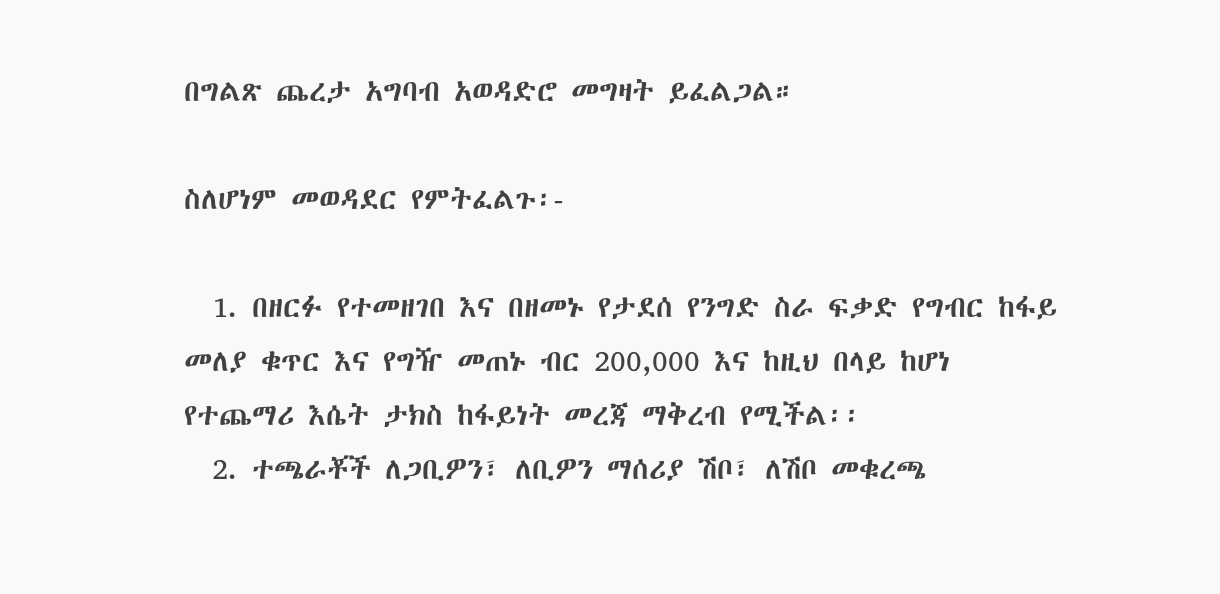በግልጽ ጨረታ አግባብ አወዳድሮ መግዛት ይፈልጋል።

ስለሆነም መወዳደር የምትፈልጉ፡-

  1. በዘርፉ የተመዘገበ እና በዘመኑ የታደሰ የንግድ ስራ ፍቃድ የግብር ከፋይ መለያ ቁጥር እና የግዥ መጠኑ ብር 200,000 እና ከዚህ በላይ ከሆነ የተጨማሪ እሴት ታክስ ከፋይነት መረጃ ማቅረብ የሚችል፡፡
  2. ተጫራቾች ለጋቢዎን፣ ለቢዎን ማሰሪያ ሽቦ፣ ለሽቦ መቁረጫ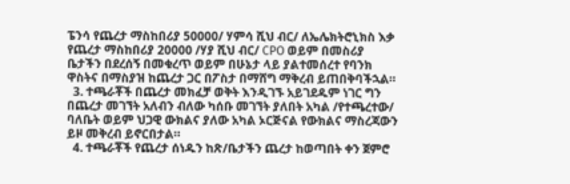ፔንሳ የጨረታ ማስከበሪያ 50000/ ሃምሳ ሺህ ብር/ ለኤሌክትሮኒክስ እቃ የጨረታ ማስከበሪያ 20000 /ሃያ ሺህ ብር/ CPO ወይም በመስሪያ ቤታችን በደረሰኝ በመቁረጥ ወይም በሁኔታ ላይ ያልተመሰረተ የባንክ ዋስትና በማስያዝ ከጨረታ ጋር በፖስታ በማሸግ ማቅረብ ይጠበቅባችኋል።
  3. ተጫራቾች በጨረታ መክፈቻ ወቅት እንዲገኙ አይገደዱም ነገር ግን በጨረታ መገኘት አለብን ብለው ካሰቡ መገኘት ያለበት አካል /የተጫረተው/ ባለቤት ወይም ህጋዊ ውክልና ያለው አካል ኦርጅናል የውክልና ማስረጃውን ይዞ መቅረብ ይኖርበታል።
  4. ተጫራቾች የጨረታ ሰነዱን ከጽ/ቤታችን ጨረታ ከወጣበት ቀን ጀምሮ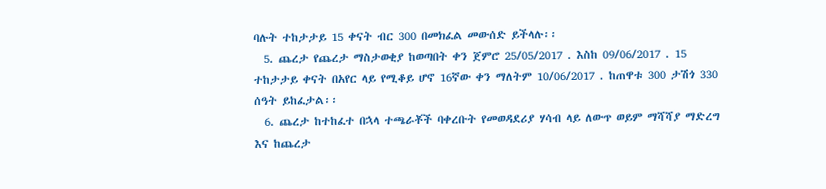ባሉት ተከታታይ 15 ቀናት ብር 300 በመክፈል መውሰድ ይችላሉ፡፡
  5. ጨረታ የጨረታ ማስታወቂያ ከወጣበት ቀን ጀምሮ 25/05/2017 . እስከ 09/06/2017 . 15 ተከታታይ ቀናት በአየር ላይ የሚቆይ ሆኖ 16ኛው ቀን ማለትም 10/06/2017 . ከጠዋቱ 300 ታሽጎ 330 ሰዓት ይከፈታል፡፡
  6. ጨረታ ከተከፈተ በኋላ ተጫራቾች ባቀረቡት የመወዳደሪያ ሃሳብ ላይ ለውጥ ወይም ማሻሻያ ማድረግ እና ከጨረታ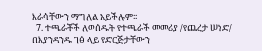እራሳቸውን ማግለል አይችሉም፡፡
  7. ተጫራቾች ለወሰዱት የተጫራች መመሪያ /የጨረታ ሠነድ/ በእያንዳንዱ ገፅ ላይ የድርጅታቸውን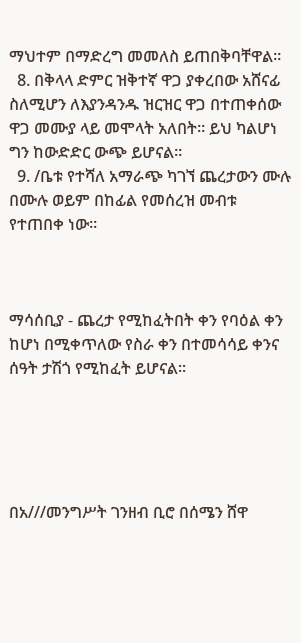ማህተም በማድረግ መመለስ ይጠበቅባቸዋል፡፡
  8. በቅላላ ድምር ዝቅተኛ ዋጋ ያቀረበው አሸናፊ ስለሚሆን ለእያንዳንዱ ዝርዝር ዋጋ በተጠቀሰው ዋጋ መሙያ ላይ መሞላት አለበት፡፡ ይህ ካልሆነ ግን ከውድድር ውጭ ይሆናል፡፡
  9. /ቤቱ የተሻለ አማራጭ ካገኘ ጨረታውን ሙሉ በሙሉ ወይም በከፊል የመሰረዝ መብቱ የተጠበቀ ነው፡፡



ማሳሰቢያ - ጨረታ የሚከፈትበት ቀን የባዕል ቀን ከሆነ በሚቀጥለው የስራ ቀን በተመሳሳይ ቀንና ሰዓት ታሽጎ የሚከፈት ይሆናል፡፡





በአ///መንግሥት ገንዘብ ቢሮ በሰሜን ሸዋ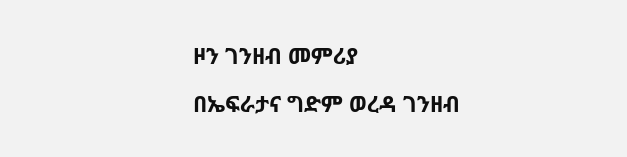ዞን ገንዘብ መምሪያ

በኤፍራታና ግድም ወረዳ ገንዘብ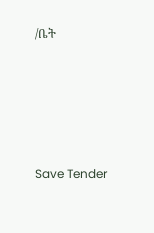/ቤት





Save Tender